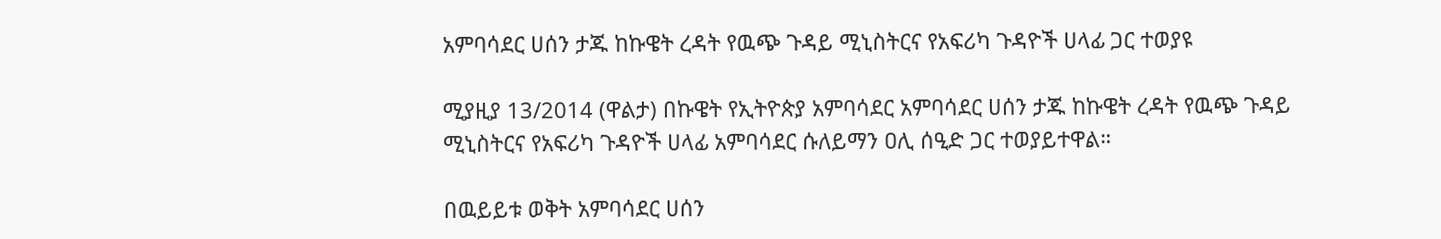አምባሳደር ሀሰን ታጁ ከኩዌት ረዳት የዉጭ ጉዳይ ሚኒስትርና የአፍሪካ ጉዳዮች ሀላፊ ጋር ተወያዩ

ሚያዚያ 13/2014 (ዋልታ) በኩዌት የኢትዮጵያ አምባሳደር አምባሳደር ሀሰን ታጁ ከኩዌት ረዳት የዉጭ ጉዳይ ሚኒስትርና የአፍሪካ ጉዳዮች ሀላፊ አምባሳደር ሱለይማን ዐሊ ሰዒድ ጋር ተወያይተዋል።

በዉይይቱ ወቅት አምባሳደር ሀሰን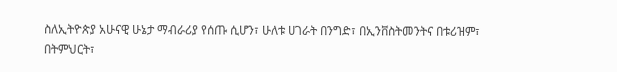ስለኢትዮጵያ አሁናዊ ሁኔታ ማብራሪያ የሰጡ ሲሆን፣ ሁለቱ ሀገራት በንግድ፣ በኢንቨስትመንትና በቱሪዝም፣ በትምህርት፣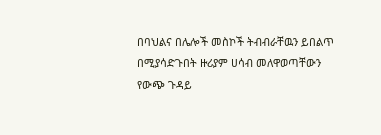በባህልና በሌሎች መስኮች ትብብራቸዉን ይበልጥ በሚያሳድጉበት ዙሪያም ሀሳብ መለዋወጣቸውን የውጭ ጉዳይ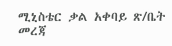ሚኒስቴር ቃል አቀባይ ጽ/ቤት መረጃ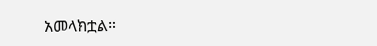አመላክቷል።